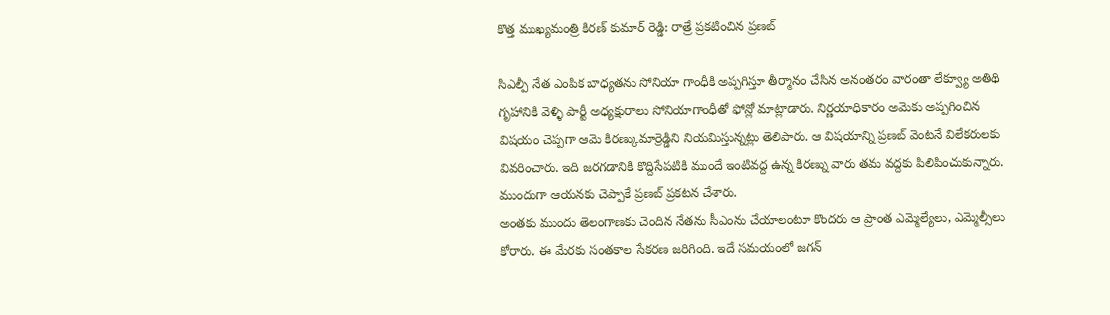కొత్త ముఖ్యమంత్రి కిరణ్ కుమార్ రెడ్డి: రాత్రే ప్రకటించిన ప్రణబ్

సిఎల్పీ నేత ఎంపిక బాధ్యతను సోనియా గాంధీకి అప్పగిస్తూ తీర్మానం చేసిన అనంతరం వారంతా లేక్వ్యూ అతిథి గృహానికి వెళ్ళి పార్టీ అధ్యక్షురాలు సోనియాగాంధీతో ఫోన్లో మాట్లాడారు. నిర్ణయాధికారం అమెకు అప్పగించిన విషయం చెప్పగా ఆమె కిరణ్కుమార్రెడ్డిని నియమిస్తున్నట్లు తెలిపారు. ఆ విషయాన్ని ప్రణబ్ వెంటనే విలేకరులకు వివరించారు. ఇది జరగడానికి కొద్దిసేపటికి ముందే ఇంటివద్ద ఉన్న కిరణ్ను వారు తమ వద్దకు పిలిపించుకున్నారు. ముందుగా ఆయనకు చెప్పాకే ప్రణబ్ ప్రకటన చేశారు.
అంతకు ముందు తెలంగాణకు చెందిన నేతను సీఎంను చేయాలంటూ కొందరు ఆ ప్రాంత ఎమ్మెల్యేలు, ఎమ్మెల్సీలు కోరారు. ఈ మేరకు సంతకాల సేకరణ జరిగింది. ఇదే సమయంలో జగన్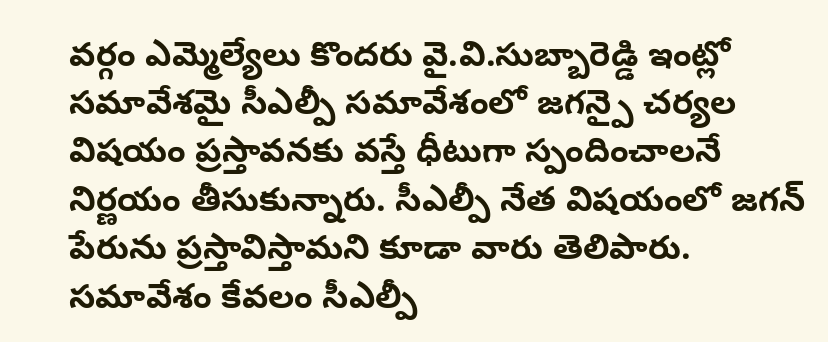వర్గం ఎమ్మెల్యేలు కొందరు వై.వి.సుబ్బారెడ్డి ఇంట్లో సమావేశమై సీఎల్పీ సమావేశంలో జగన్పై చర్యల విషయం ప్రస్తావనకు వస్తే ధీటుగా స్పందించాలనే నిర్ణయం తీసుకున్నారు. సీఎల్పీ నేత విషయంలో జగన్ పేరును ప్రస్తావిస్తామని కూడా వారు తెలిపారు. సమావేశం కేవలం సీఎల్పీ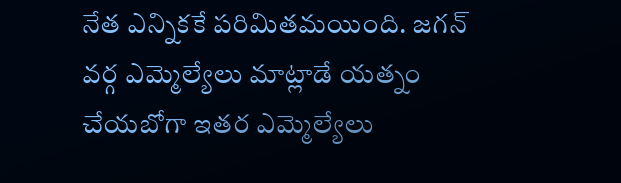నేత ఎన్నికకే పరిమితమయింది. జగన్ వర్గ ఎమ్మెల్యేలు మాట్లాడే యత్నం చేయబోగా ఇతర ఎమ్మెల్యేలు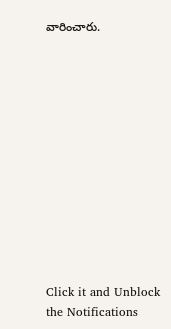వారించారు.












Click it and Unblock the Notifications